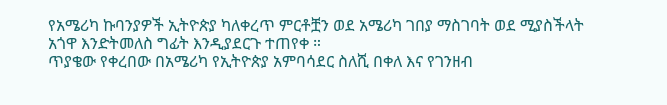የአሜሪካ ኩባንያዎች ኢትዮጵያ ካለቀረጥ ምርቶቿን ወደ አሜሪካ ገበያ ማስገባት ወደ ሚያስችላት አጎዋ እንድትመለስ ግፊት እንዲያደርጉ ተጠየቀ ።
ጥያቄው የቀረበው በአሜሪካ የኢትዮጵያ አምባሳደር ስለሺ በቀለ እና የገንዘብ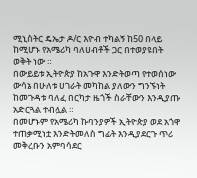ሚኒስትር ዴኤታ ዶ/ር እዮብ ተካልኝ ከ50 በላይ ከሚሆኑ የአሜሪካ ባለሀብቶች ጋር በተወያዩበት ወቅት ነው ።
በውይይቱ ኢትዮጵያ ከአጉዋ እንድትወጣ የተወሰነው ውሳኔ በሁለቱ ሀገራት መካከል ያለውን ግንኙነት ከመጉዳቱ ባለፈ በርካታ ዜጎች ስራቸውን እንዲያጡ አድርጓል ተብሏል ።
በመሆኑም የአሜሪካ ኩባንያዎች ኢትዮጵያ ወደ አጎዋ ተጠቃሚነቷ እንድትመለስ ግፊት እንዲያደርጉ ጥሪ መቅረቡን አምባሳደር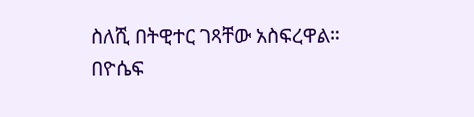ስለሺ በትዊተር ገጻቸው አስፍረዋል።
በዮሴፍ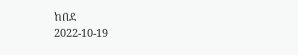ከበደ
2022-10-19